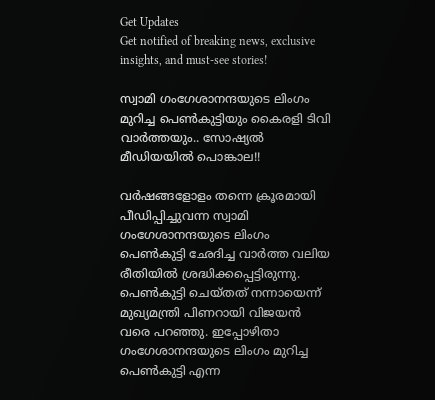Get Updates
Get notified of breaking news, exclusive insights, and must-see stories!

സ്വാമി ഗംഗേശാനന്ദയുടെ ലിംഗം മുറിച്ച പെൺകുട്ടിയും കൈരളി ടിവി വാർത്തയും.. സോഷ്യൽ മീഡിയയിൽ പൊങ്കാല!!

വർഷങ്ങളോളം തന്നെ ക്രൂരമായി പീഡിപ്പിച്ചുവന്ന സ്വാമി ഗംഗേശാനന്ദയുടെ ലിംഗം പെൺകുട്ടി ഛേദിച്ച വാർത്ത വലിയ രീതിയിൽ ശ്രദ്ധിക്കപ്പെട്ടിരുന്നു. പെൺകുട്ടി ചെയ്തത് നന്നായെന്ന് മുഖ്യമന്ത്രി പിണറായി വിജയൻ വരെ പറഞ്ഞു. ഇപ്പോഴിതാ ഗംഗേശാനന്ദയുടെ ലിംഗം മുറിച്ച പെൺകുട്ടി എന്ന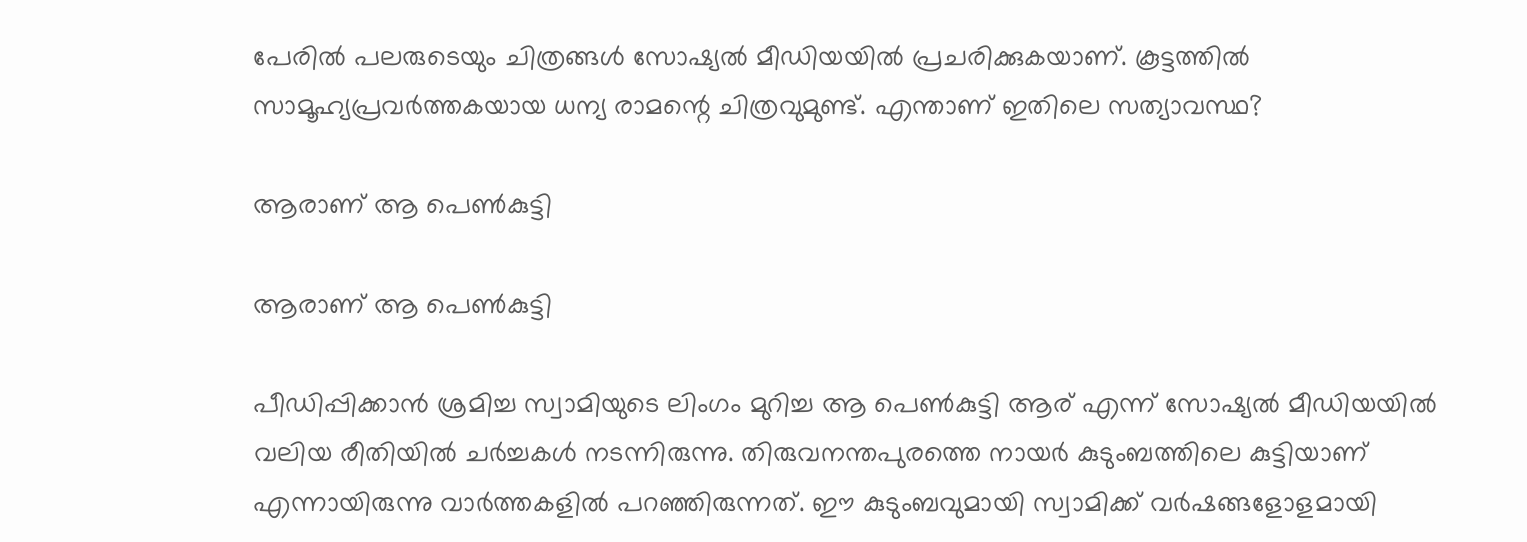പേരിൽ പലരുടെയും ചിത്രങ്ങൾ സോഷ്യൽ മീഡിയയിൽ പ്രചരിക്കുകയാണ്. കൂട്ടത്തിൽ സാമൂഹ്യപ്രവർത്തകയായ ധന്യ രാമന്റെ ചിത്രവുമുണ്ട്. എന്താണ് ഇതിലെ സത്യാവസ്ഥ?

ആരാണ് ആ പെൺകുട്ടി

ആരാണ് ആ പെൺകുട്ടി

പീഡിപ്പിക്കാൻ ശ്രമിച്ച സ്വാമിയുടെ ലിംഗം മുറിച്ച ആ പെൺകുട്ടി ആര് എന്ന് സോഷ്യൽ മീഡിയയിൽ വലിയ രീതിയിൽ ചർച്ചകൾ നടന്നിരുന്നു. തിരുവനന്തപുരത്തെ നായർ കുടുംബത്തിലെ കുട്ടിയാണ് എന്നായിരുന്നു വാർത്തകളിൽ പറഞ്ഞിരുന്നത്. ഈ കുടുംബവുമായി സ്വാമിക്ക് വർഷങ്ങളോളമായി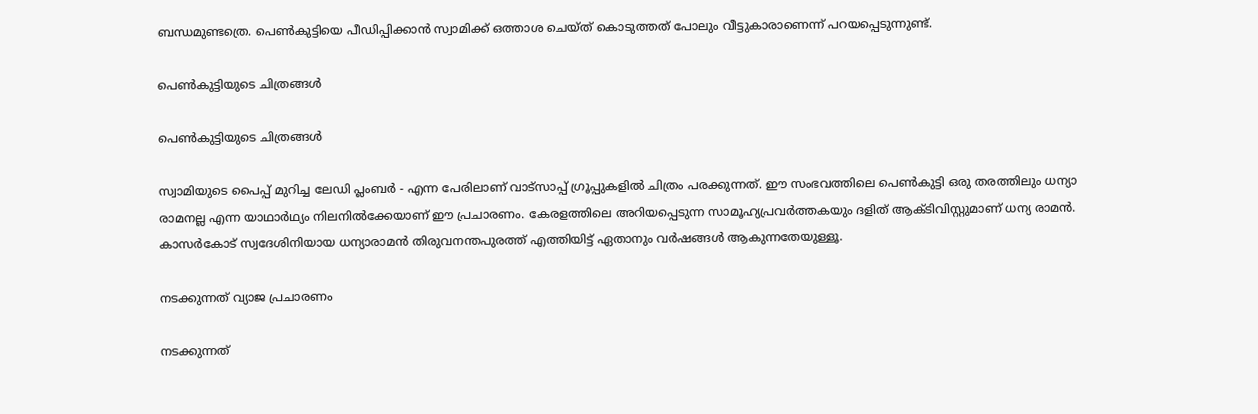ബന്ധമുണ്ടത്രെ. പെൺകുട്ടിയെ പീഡിപ്പിക്കാൻ സ്വാമിക്ക് ഒത്താശ ചെയ്ത് കൊടുത്തത് പോലും വീട്ടുകാരാണെന്ന് പറയപ്പെടുന്നുണ്ട്.

പെൺകുട്ടിയുടെ ചിത്രങ്ങൾ

പെൺകുട്ടിയുടെ ചിത്രങ്ങൾ

സ്വാമിയുടെ പൈപ്പ് മുറിച്ച ലേഡി പ്ലംബർ - എന്ന പേരിലാണ് വാട്സാപ്പ് ഗ്രൂപ്പുകളിൽ ചിത്രം പരക്കുന്നത്. ഈ സംഭവത്തിലെ പെൺകുട്ടി ഒരു തരത്തിലും ധന്യാ രാമനല്ല എന്ന യാഥാർഥ്യം നിലനിൽക്കേയാണ് ഈ പ്രചാരണം. കേരളത്തിലെ അറിയപ്പെടുന്ന സാമൂഹ്യപ്രവർത്തകയും ദളിത് ആക്ടിവിസ്റ്റുമാണ് ധന്യ രാമൻ. കാസർകോട് സ്വദേശിനിയായ ധന്യാരാമൻ തിരുവനന്തപുരത്ത് എത്തിയിട്ട് ഏതാനും വർഷങ്ങൾ ആകുന്നതേയുള്ളൂ.

നടക്കുന്നത് വ്യാജ പ്രചാരണം

നടക്കുന്നത്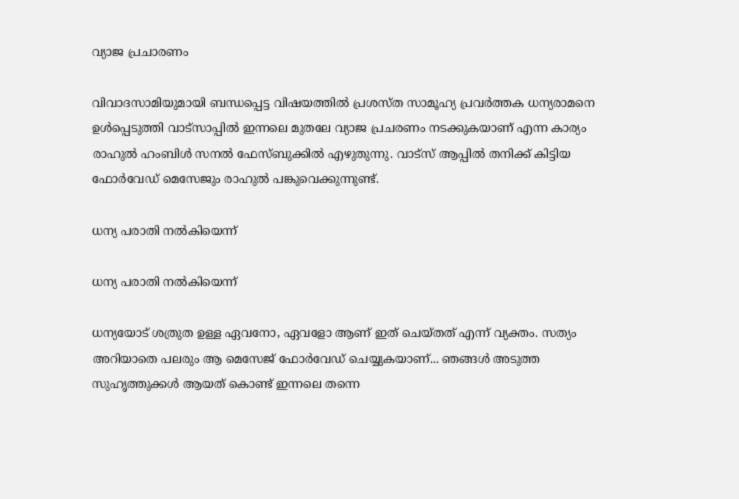വ്യാജ പ്രചാരണം

വിവാദസാമിയുമായി ബന്ധപ്പെട്ട വിഷയത്തിൽ പ്രശസ്ത സാമൂഹ്യ പ്രവർത്തക ധന്യരാമനെ ഉൾപ്പെടുത്തി വാട്സാപ്പിൽ ഇന്നലെ മുതലേ വ്യാജ പ്രചരണം നടക്കുകയാണ് എന്ന കാര്യം രാഹുൽ ഹംബിൾ സനൽ ഫേസ്ബുക്കിൽ എഴുതുന്നു. വാട്സ് ആപ്പിൽ തനിക്ക് കിട്ടിയ ഫോർവേഡ് മെസേജും രാഹുൽ പങ്കുവെക്കുന്നുണ്ട്.

ധന്യ പരാതി നൽകിയെന്ന്

ധന്യ പരാതി നൽകിയെന്ന്

ധന്യയോട് ശത്രുത ഉള്ള ഏവനോ, ഏവളോ ആണ് ഇത് ചെയ്തത് എന്ന് വ്യക്തം. സത്യം അറിയാതെ പലരും ആ മെസേജ് ഫോർവേഡ് ചെയ്യുകയാണ്... ഞങ്ങൾ അടുത്ത സുഹൃത്തുക്കൾ ആയത് കൊണ്ട് ഇന്നലെ തന്നെ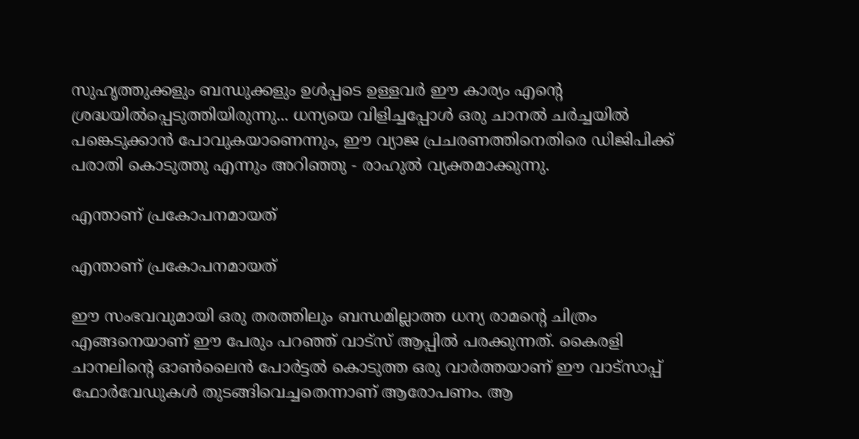സുഹൃത്തുക്കളും ബന്ധുക്കളും ഉൾപ്പടെ ഉള്ളവർ ഈ കാര്യം എന്റെ ശ്രദ്ധയിൽപ്പെടുത്തിയിരുന്നു... ധന്യയെ വിളിച്ചപ്പോൾ ഒരു ചാനൽ ചർച്ചയിൽ പങ്കെടുക്കാൻ പോവുകയാണെന്നും, ഈ വ്യാജ പ്രചരണത്തിനെതിരെ ഡിജിപിക്ക് പരാതി കൊടുത്തു എന്നും അറിഞ്ഞു - രാഹുൽ വ്യക്തമാക്കുന്നു.

എന്താണ് പ്രകോപനമായത്

എന്താണ് പ്രകോപനമായത്

ഈ സംഭവവുമായി ഒരു തരത്തിലും ബന്ധമില്ലാത്ത ധന്യ രാമന്റെ ചിത്രം എങ്ങനെയാണ് ഈ പേരും പറഞ്ഞ് വാട്സ് ആപ്പിൽ പരക്കുന്നത്. കൈരളി ചാനലിന്റെ ഓൺലൈൻ പോർട്ടൽ കൊടുത്ത ഒരു വാർത്തയാണ് ഈ വാട്സാപ്പ് ഫോർവേഡുകൾ തുടങ്ങിവെച്ചതെന്നാണ് ആരോപണം. ആ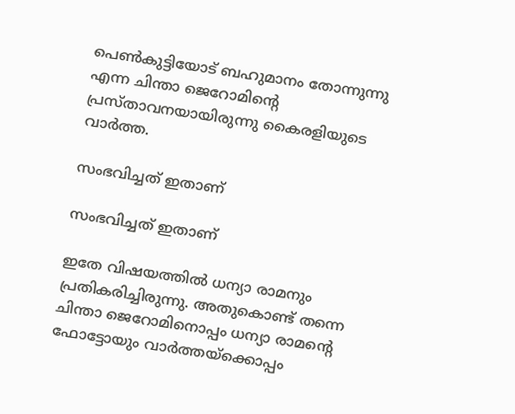പെൺകുട്ടിയോട് ബഹുമാനം തോന്നുന്നു എന്ന ചിന്താ ജെറോമിന്റെ പ്രസ്താവനയായിരുന്നു കൈരളിയുടെ വാർത്ത.

സംഭവിച്ചത് ഇതാണ്

സംഭവിച്ചത് ഇതാണ്

ഇതേ വിഷയത്തിൽ ധന്യാ രാമനും പ്രതികരിച്ചിരുന്നു. അതുകൊണ്ട് തന്നെ ചിന്താ ജെറോമിനൊപ്പം ധന്യാ രാമന്റെ ഫോട്ടോയും വാർത്തയ്ക്കൊപ്പം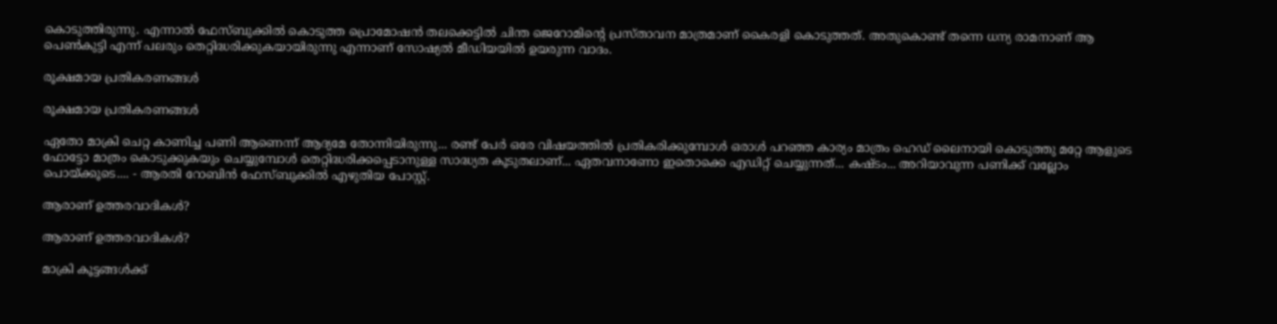കൊടുത്തിരുന്നു. എന്നാൽ ഫേസ്ബുക്കിൽ കൊടുത്ത പ്രൊമോഷൻ തലക്കെട്ടിൽ ചിന്ത ജെറോമിന്റെ പ്രസ്താവന മാത്രമാണ് കൈരളി കൊടുത്തത്. അതുകൊണ്ട് തന്നെ ധന്യ രാമനാണ് ആ പെൺകുട്ടി എന്ന് പലരും തെറ്റിദ്ധരിക്കുകയായിരുന്നു എന്നാണ് സോഷ്യൽ മീഡിയയിൽ ഉയരുന്ന വാദം.

രൂക്ഷമായ പ്രതികരണങ്ങൾ

രൂക്ഷമായ പ്രതികരണങ്ങൾ

ഏതോ മാക്രി ചെറ്റ കാണിച്ച പണി ആണെന്ന് ആദ്യമേ തോന്നിയിരുന്നു... രണ്ട് പേർ ഒരേ വിഷയത്തിൽ പ്രതികരിക്കുമ്പോൾ ഒരാൾ പറഞ്ഞ കാര്യം മാത്രം ഹെഡ് ലൈനായി കൊടുത്തു മറ്റേ ആളുടെ ഫോട്ടോ മാത്രം കൊടുക്കുകയും ചെയ്യുമ്പോൾ തെറ്റിദ്ധരിക്കപ്പെടാനുള്ള സാദ്ധ്യത കൂടുതലാണ്... ഏതവനാണോ ഇതൊക്കെ എഡിറ്റ് ചെയ്യുന്നത്... കഷ്ടം... അറിയാവുന്ന പണിക്ക് വല്ലോം പൊയ്ക്കൂടെ.... - ആരതി റോബിൻ ഫേസ്ബുക്കിൽ എഴുതിയ പോസ്റ്റ്.

ആരാണ് ഉത്തരവാദികൾ?

ആരാണ് ഉത്തരവാദികൾ?

മാക്രി കൂട്ടങ്ങൾക്ക്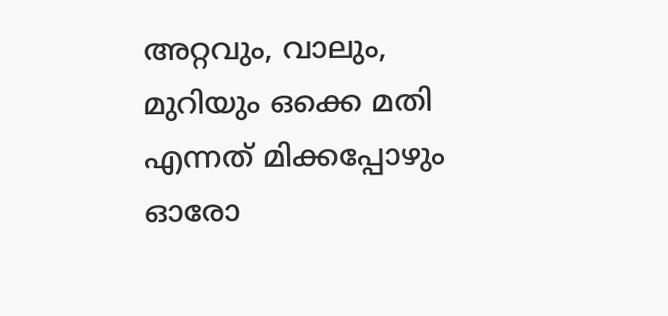അറ്റവും, വാലും, മുറിയും ഒക്കെ മതി എന്നത് മിക്കപ്പോഴും ഓരോ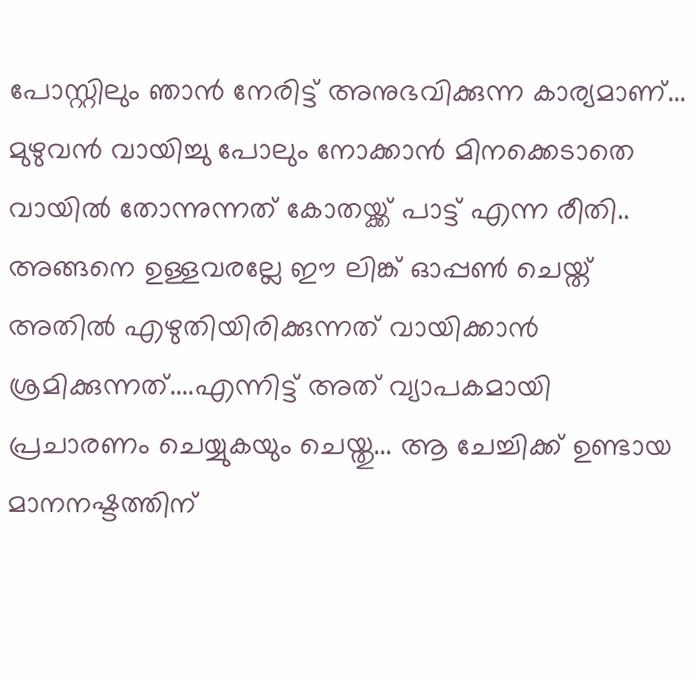പോസ്റ്റിലും ഞാൻ നേരിട്ട് അനുഭവിക്കുന്ന കാര്യമാണ്... മുഴുവൻ വായിച്ചു പോലും നോക്കാൻ മിനക്കെടാതെ വായിൽ തോന്നുന്നത് കോതയ്ക്ക് പാട്ട് എന്ന രീതി.. അങ്ങനെ ഉള്ളവരല്ലേ ഈ ലിങ്ക് ഓപ്പൺ ചെയ്ത് അതിൽ എഴുതിയിരിക്കുന്നത് വായിക്കാൻ ശ്രമിക്കുന്നത്....എന്നിട്ട് അത് വ്യാപകമായി പ്രചാരണം ചെയ്യുകയും ചെയ്തു... ആ ചേച്ചിക്ക് ഉണ്ടായ മാനനഷ്ടത്തിന്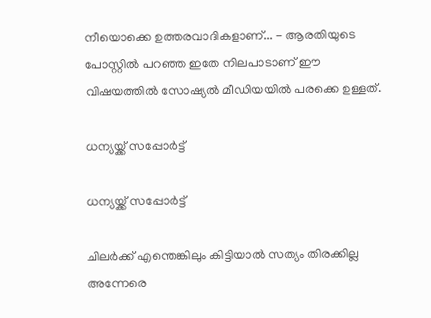നീയൊക്കെ ഉത്തരവാദികളാണ്... - ആരതിയുടെ പോസ്റ്റിൽ പറഞ്ഞ ഇതേ നിലപാടാണ് ഈ വിഷയത്തിൽ സോഷ്യൽ മീഡിയയിൽ പരക്കെ ഉള്ളത്.

ധന്യയ്ക്ക് സപ്പോർട്ട്

ധന്യയ്ക്ക് സപ്പോർട്ട്

ചിലർക്ക് എന്തെങ്കിലും കിട്ടിയാൽ സത്യം തിരക്കില്ല അന്നേരെ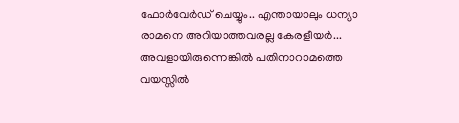ഫോർവേർഡ് ചെയ്യും.. എന്തായാലും ധന്യാ രാമനെ അറിയാത്തവരല്ല കേരളീയർ... അവളായിരുന്നെങ്കിൽ പതിനാറാമത്തെ വയസ്സിൽ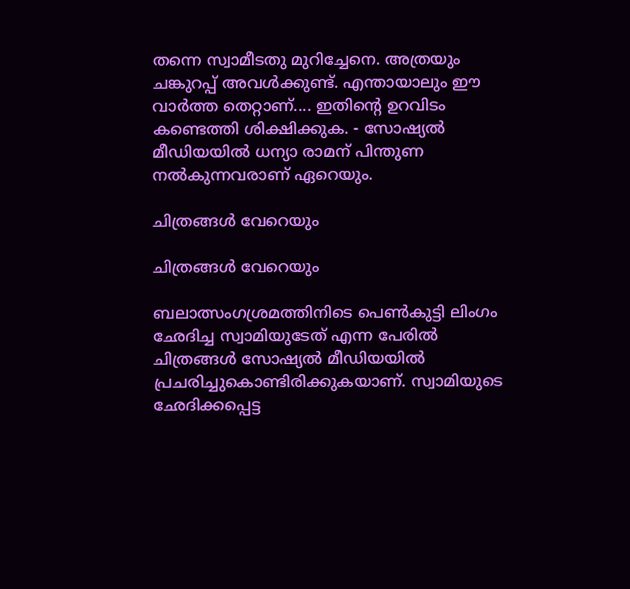തന്നെ സ്വാമീടതു മുറിച്ചേനെ. അത്രയും ചങ്കുറപ്പ് അവൾക്കുണ്ട്. എന്തായാലും ഈ വാർത്ത തെറ്റാണ്.... ഇതിന്റെ ഉറവിടം കണ്ടെത്തി ശിക്ഷിക്കുക. - സോഷ്യൽ മീഡിയയിൽ ധന്യാ രാമന് പിന്തുണ നൽകുന്നവരാണ് ഏറെയും.

ചിത്രങ്ങൾ വേറെയും

ചിത്രങ്ങൾ വേറെയും

ബലാത്സംഗശ്രമത്തിനിടെ പെണ്‍കുട്ടി ലിംഗം ഛേദിച്ച സ്വാമിയുടേത് എന്ന പേരിൽ ചിത്രങ്ങൾ സോഷ്യല്‍ മീഡിയയില്‍ പ്രചരിച്ചുകൊണ്ടിരിക്കുകയാണ്. സ്വാമിയുടെ ഛേദിക്കപ്പെട്ട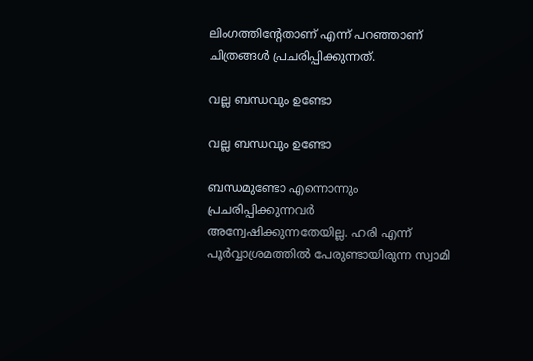ലിംഗത്തിന്റേതാണ് എന്ന് പറഞ്ഞാണ് ചിത്രങ്ങള്‍ പ്രചരിപ്പിക്കുന്നത്.

വല്ല ബന്ധവും ഉണ്ടോ

വല്ല ബന്ധവും ഉണ്ടോ

ബന്ധമുണ്ടോ എന്നൊന്നും പ്രചരിപ്പിക്കുന്നവര്‍ അന്വേഷിക്കുന്നതേയില്ല. ഹരി എന്ന് പൂര്‍വ്വാശ്രമത്തില്‍ പേരുണ്ടായിരുന്ന സ്വാമി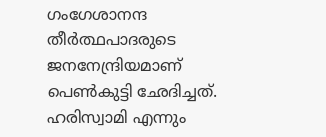ഗംഗേശാനന്ദ തീര്‍ത്ഥപാദരുടെ ജനനേന്ദ്രിയമാണ് പെണ്‍കുട്ടി ഛേദിച്ചത്. ഹരിസ്വാമി എന്നും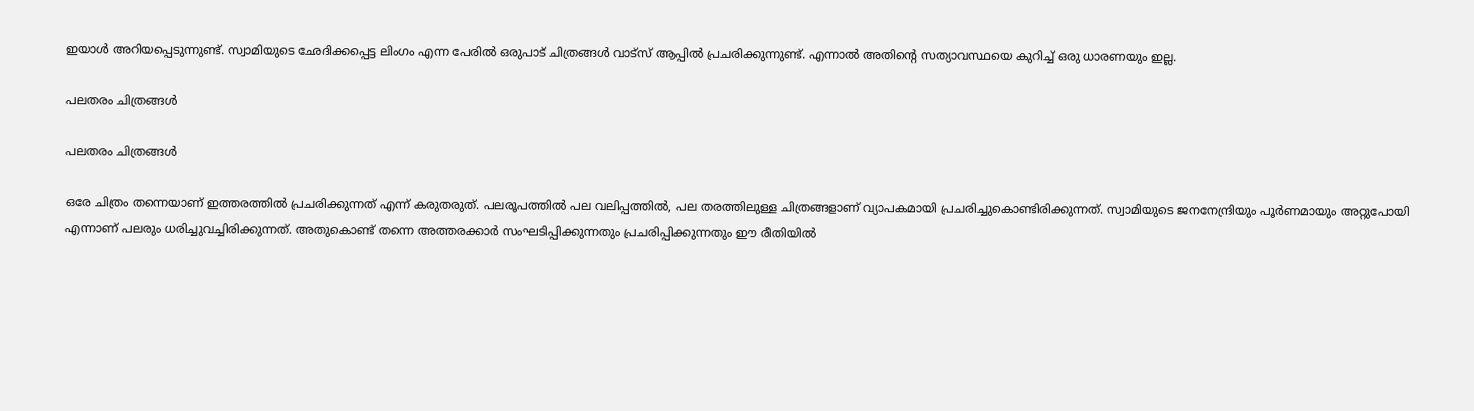ഇയാള്‍ അറിയപ്പെടുന്നുണ്ട്. സ്വാമിയുടെ ഛേദിക്കപ്പെട്ട ലിംഗം എന്ന പേരില്‍ ഒരുപാട് ചിത്രങ്ങള്‍ വാട്‌സ് ആപ്പില്‍ പ്രചരിക്കുന്നുണ്ട്. എന്നാല്‍ അതിന്റെ സത്യാവസ്ഥയെ കുറിച്ച് ഒരു ധാരണയും ഇല്ല.

പലതരം ചിത്രങ്ങൾ

പലതരം ചിത്രങ്ങൾ

ഒരേ ചിത്രം തന്നെയാണ് ഇത്തരത്തില്‍ പ്രചരിക്കുന്നത് എന്ന് കരുതരുത്. പലരൂപത്തില്‍ പല വലിപ്പത്തില്‍, പല തരത്തിലുള്ള ചിത്രങ്ങളാണ് വ്യാപകമായി പ്രചരിച്ചുകൊണ്ടിരിക്കുന്നത്. സ്വാമിയുടെ ജനനേന്ദ്രിയും പൂര്‍ണമായും അറ്റുപോയി എന്നാണ് പലരും ധരിച്ചുവച്ചിരിക്കുന്നത്. അതുകൊണ്ട് തന്നെ അത്തരക്കാര്‍ സംഘടിപ്പിക്കുന്നതും പ്രചരിപ്പിക്കുന്നതും ഈ രീതിയില്‍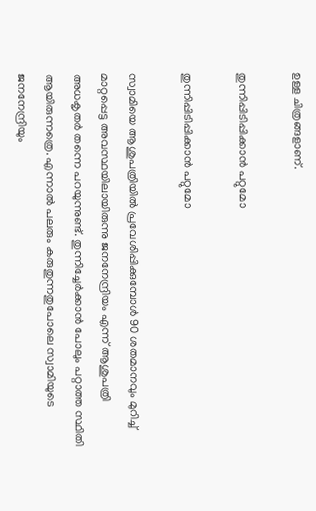ഉള്ള ചിത്രങ്ങളാണ്.

തുന്നിപ്പിടിപ്പിക്കാൻ പറ്റുമോ

തുന്നിപ്പിടിപ്പിക്കാൻ പറ്റുമോ

സ്വാമിയെ ആശുപത്രിയില്‍ പ്രവേശിപ്പിക്കുമ്പോള്‍ 90 ശതമാനവും മുറിച്ച് മാറ്റപ്പെട്ട അവസ്ഥയിലായിരുന്നു ജനനേന്ദ്രിയം എന്ന് ആശുപത്രി അധകൃതര്‍ തന്നെ പറയുന്നുണ്ട്. തുന്നിച്ചേര്‍ക്കാന്‍ പോലും പറ്റാത്ത സ്ഥിതി ആയിരുന്നത്രെ. എന്നാല്‍ പലരും കരുതുന്നതുപോലെ സ്വാമിയുടെ ജനനേന്ദ്രിയും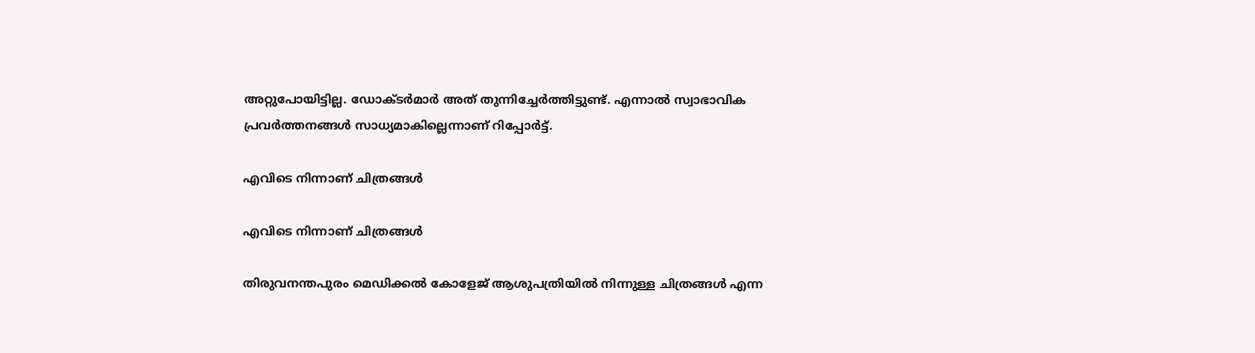അറ്റുപോയിട്ടില്ല. ഡോക്ടര്‍മാര്‍ അത് തുന്നിച്ചേര്‍ത്തിട്ടുണ്ട്. എന്നാല്‍ സ്വാഭാവിക പ്രവര്‍ത്തനങ്ങള്‍ സാധ്യമാകില്ലെന്നാണ് റിപ്പോര്‍ട്ട്.

എവിടെ നിന്നാണ് ചിത്രങ്ങൾ

എവിടെ നിന്നാണ് ചിത്രങ്ങൾ

തിരുവനന്തപുരം മെഡിക്കല്‍ കോളേജ് ആശുപത്രിയില്‍ നിന്നുള്ള ചിത്രങ്ങള്‍ എന്ന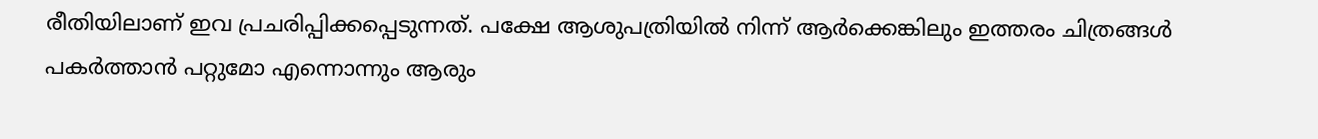രീതിയിലാണ് ഇവ പ്രചരിപ്പിക്കപ്പെടുന്നത്. പക്ഷേ ആശുപത്രിയില്‍ നിന്ന് ആര്‍ക്കെങ്കിലും ഇത്തരം ചിത്രങ്ങള്‍ പകര്‍ത്താന്‍ പറ്റുമോ എന്നൊന്നും ആരും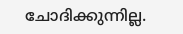ചോദിക്കുന്നില്ല.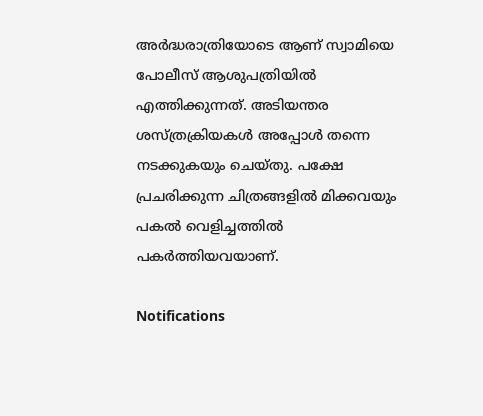അര്‍ദ്ധരാത്രിയോടെ ആണ് സ്വാമിയെ പോലീസ് ആശുപത്രിയില്‍ എത്തിക്കുന്നത്. അടിയന്തര ശസ്ത്രക്രിയകള്‍ അപ്പോള്‍ തന്നെ നടക്കുകയും ചെയ്തു. പക്ഷേ പ്രചരിക്കുന്ന ചിത്രങ്ങളില്‍ മിക്കവയും പകല്‍ വെളിച്ചത്തില്‍ പകര്‍ത്തിയവയാണ്.

Notifications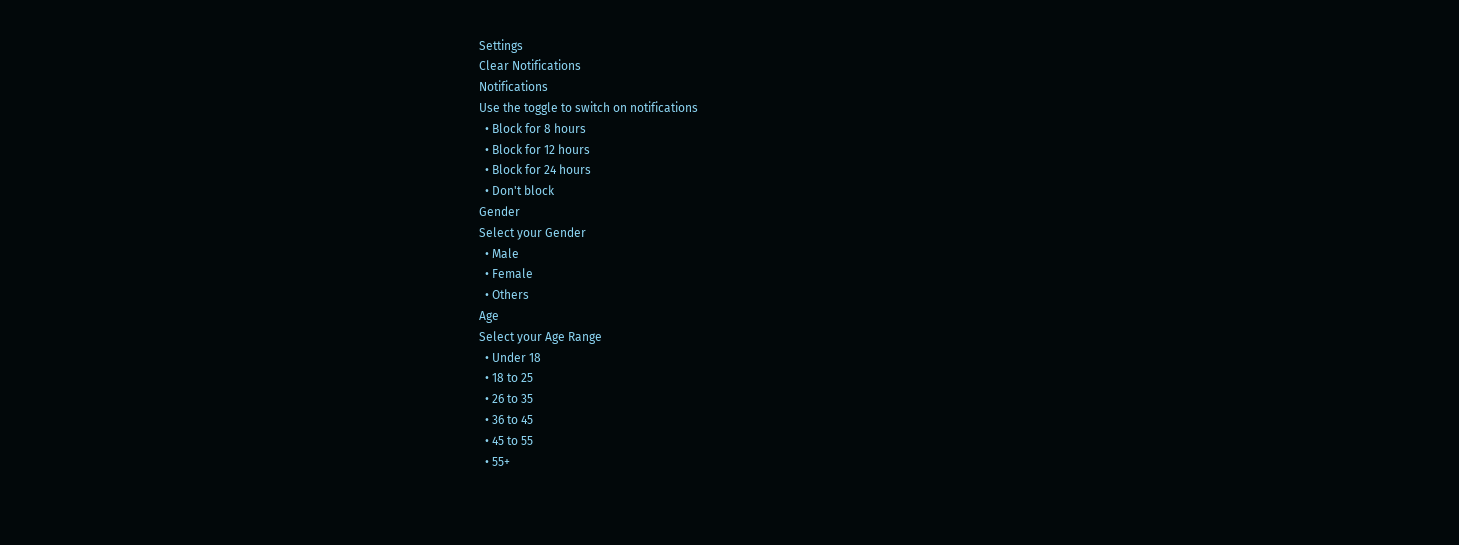Settings
Clear Notifications
Notifications
Use the toggle to switch on notifications
  • Block for 8 hours
  • Block for 12 hours
  • Block for 24 hours
  • Don't block
Gender
Select your Gender
  • Male
  • Female
  • Others
Age
Select your Age Range
  • Under 18
  • 18 to 25
  • 26 to 35
  • 36 to 45
  • 45 to 55
  • 55+